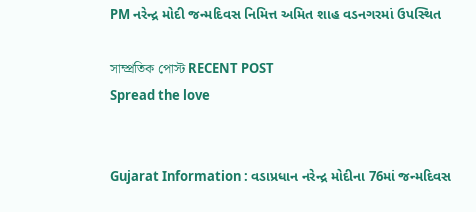PM નરેન્દ્ર મોદી જન્મદિવસ નિમિત્ત અમિત શાહ વડનગરમાં ઉપસ્થિત

সাম্প্রতিক পোস্ট RECENT POST
Spread the love


Gujarat Information : વડાપ્રધાન નરેન્દ્ર મોદીના 76માં જન્મદિવસ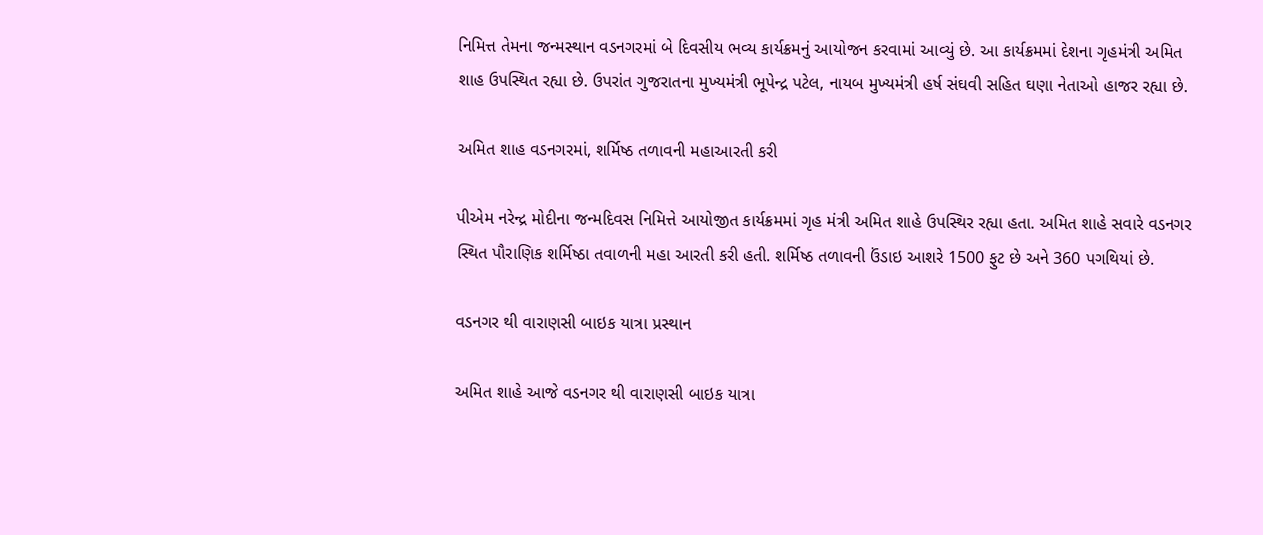નિમિત્ત તેમના જન્મસ્થાન વડનગરમાં બે દિવસીય ભવ્ય કાર્યક્રમનું આયોજન કરવામાં આવ્યું છે. આ કાર્યક્રમમાં દેશના ગૃહમંત્રી અમિત શાહ ઉપસ્થિત રહ્યા છે. ઉપરાંત ગુજરાતના મુખ્યમંત્રી ભૂપેન્દ્ર પટેલ, નાયબ મુખ્યમંત્રી હર્ષ સંઘવી સહિત ઘણા નેતાઓ હાજર રહ્યા છે.

અમિત શાહ વડનગરમાં, શર્મિષ્ઠ તળાવની મહાઆરતી કરી

પીએમ નરેન્દ્ર મોદીના જન્મદિવસ નિમિત્તે આયોજીત કાર્યક્રમમાં ગૃહ મંત્રી અમિત શાહે ઉપસ્થિર રહ્યા હતા. અમિત શાહે સવારે વડનગર સ્થિત પૌરાણિક શર્મિષ્ઠા તવાળની મહા આરતી કરી હતી. શર્મિષ્ઠ તળાવની ઉંડાઇ આશરે 1500 ફુટ છે અને 360 પગથિયાં છે.

વડનગર થી વારાણસી બાઇક યાત્રા પ્રસ્થાન

અમિત શાહે આજે વડનગર થી વારાણસી બાઇક યાત્રા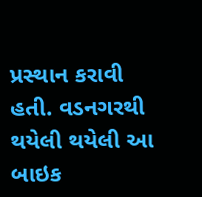પ્રસ્થાન કરાવી હતી. વડનગરથી થયેલી થયેલી આ બાઇક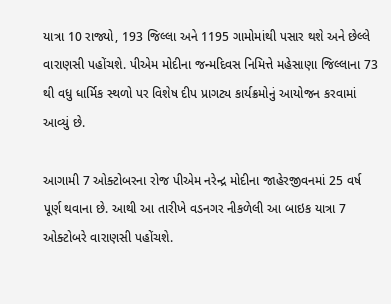યાત્રા 10 રાજ્યો, 193 જિલ્લા અને 1195 ગામોમાંથી પસાર થશે અને છેલ્લે વારાણસી પહોંચશે. પીએમ મોદીના જન્મદિવસ નિમિત્તે મહેસાણા જિલ્લાના 73 થી વધુ ધાર્મિક સ્થળો પર વિશેષ દીપ પ્રાગટ્ય કાર્યક્રમોનું આયોજન કરવામાં આવ્યું છે.

આગામી 7 ઓક્ટોબરના રોજ પીએમ નરેન્દ્ર મોદીના જાહેરજીવનમાં 25 વર્ષ પૂર્ણ થવાના છે. આથી આ તારીખે વડનગર નીકળેલી આ બાઇક યાત્રા 7 ઓક્ટોબરે વારાણસી પહોંચશે.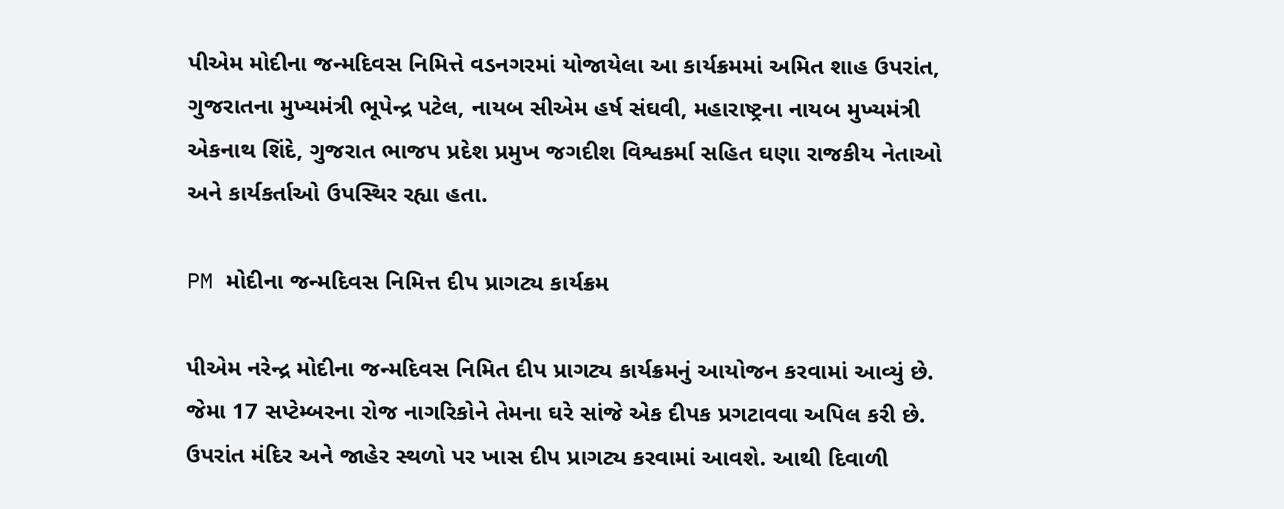પીએમ મોદીના જન્મદિવસ નિમિત્તે વડનગરમાં યોજાયેલા આ કાર્યક્રમમાં અમિત શાહ ઉપરાંત, ગુજરાતના મુખ્યમંત્રી ભૂપેન્દ્ર પટેલ, નાયબ સીએમ હર્ષ સંઘવી, મહારાષ્ટ્રના નાયબ મુખ્યમંત્રી એકનાથ શિંદે, ગુજરાત ભાજપ પ્રદેશ પ્રમુખ જગદીશ વિશ્વકર્મા સહિત ઘણા રાજકીય નેતાઓ અને કાર્યકર્તાઓ ઉપસ્થિર રહ્યા હતા.

PM મોદીના જન્મદિવસ નિમિત્ત દીપ પ્રાગટ્ય કાર્યક્રમ

પીએમ નરેન્દ્ર મોદીના જન્મદિવસ નિમિત દીપ પ્રાગટ્ય કાર્યક્રમનું આયોજન કરવામાં આવ્યું છે. જેમા 17 સપ્ટેમ્બરના રોજ નાગરિકોને તેમના ઘરે સાંજે એક દીપક પ્રગટાવવા અપિલ કરી છે. ઉપરાંત મંદિર અને જાહેર સ્થળો પર ખાસ દીપ પ્રાગટ્ય કરવામાં આવશે. આથી દિવાળી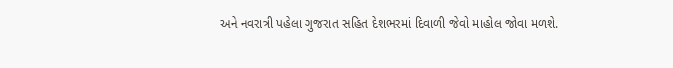અને નવરાત્રી પહેલા ગુજરાત સહિત દેશભરમાં દિવાળી જેવો માહોલ જોવા મળશે.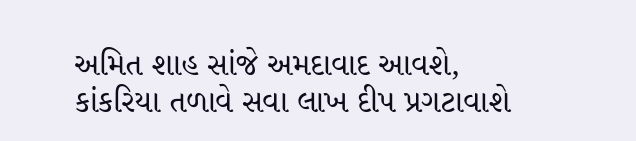અમિત શાહ સાંજે અમદાવાદ આવશે, કાંકરિયા તળાવે સવા લાખ દીપ પ્રગટાવાશે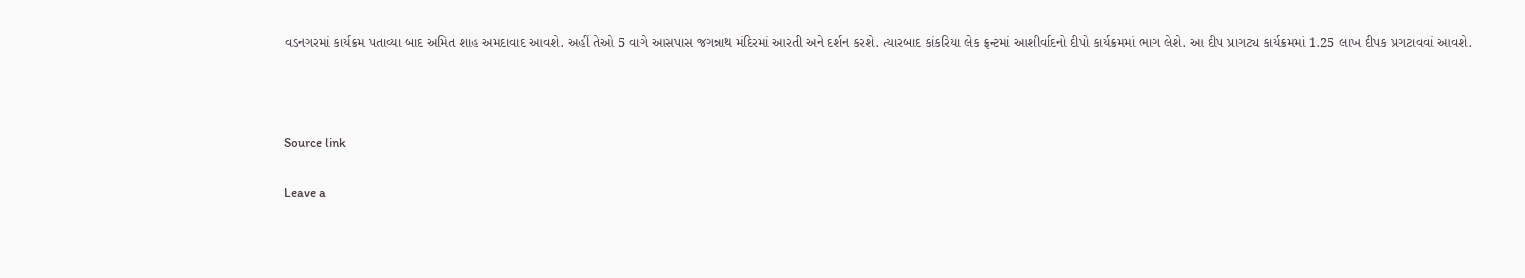વડનગરમાં કાર્યક્રમ પતાવ્યા બાદ અમિત શાહ અમદાવાદ આવશે. અહીં તેઓ 5 વાગે આસપાસ જગન્નાથ મંદિરમાં આરતી અને દર્શન કરશે. ત્યારબાદ કાંકરિયા લેક ફ્રન્ટમાં આશીર્વાદનો દીપો કાર્યક્રમમાં ભાગ લેશે. આ દીપ પ્રાગટ્ય કાર્યક્રમમાં 1.25 લાખ દીપક પ્રગટાવવાં આવશે.



Source link

Leave a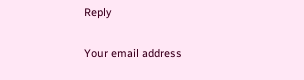Reply

Your email address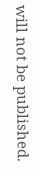will not be published.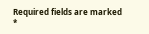Required fields are marked *